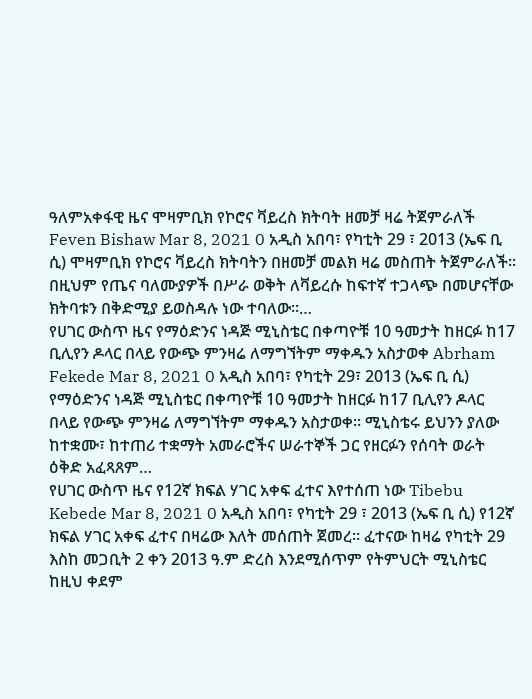ዓለምአቀፋዊ ዜና ሞዛምቢክ የኮሮና ቫይረስ ክትባት ዘመቻ ዛሬ ትጀምራለች Feven Bishaw Mar 8, 2021 0 አዲስ አበባ፣ የካቲት 29 ፣ 2013 (ኤፍ ቢ ሲ) ሞዛምቢክ የኮሮና ቫይረስ ክትባትን በዘመቻ መልክ ዛሬ መስጠት ትጀምራለች፡፡ በዚህም የጤና ባለሙያዎች በሥራ ወቅት ለቫይረሱ ከፍተኛ ተጋላጭ በመሆናቸው ክትባቱን በቅድሚያ ይወስዳሉ ነው ተባለው፡፡…
የሀገር ውስጥ ዜና የማዕድንና ነዳጅ ሚኒስቴር በቀጣዮቹ 10 ዓመታት ከዘርፉ ከ17 ቢሊየን ዶላር በላይ የውጭ ምንዛሬ ለማግኘትም ማቀዱን አስታወቀ Abrham Fekede Mar 8, 2021 0 አዲስ አበባ፣ የካቲት 29፣ 2013 (ኤፍ ቢ ሲ) የማዕድንና ነዳጅ ሚኒስቴር በቀጣዮቹ 10 ዓመታት ከዘርፉ ከ17 ቢሊየን ዶላር በላይ የውጭ ምንዛሬ ለማግኘትም ማቀዱን አስታወቀ፡፡ ሚኒስቴሩ ይህንን ያለው ከተቋሙ፣ ከተጠሪ ተቋማት አመራሮችና ሠራተኞች ጋር የዘርፉን የሰባት ወራት ዕቅድ አፈጻጸም…
የሀገር ውስጥ ዜና የ12ኛ ክፍል ሃገር አቀፍ ፈተና እየተሰጠ ነው Tibebu Kebede Mar 8, 2021 0 አዲስ አበባ፣ የካቲት 29 ፣ 2013 (ኤፍ ቢ ሲ) የ12ኛ ክፍል ሃገር አቀፍ ፈተና በዛሬው እለት መሰጠት ጀመረ። ፈተናው ከዛሬ የካቲት 29 እስከ መጋቢት 2 ቀን 2013 ዓ.ም ድረስ እንደሚሰጥም የትምህርት ሚኒስቴር ከዚህ ቀደም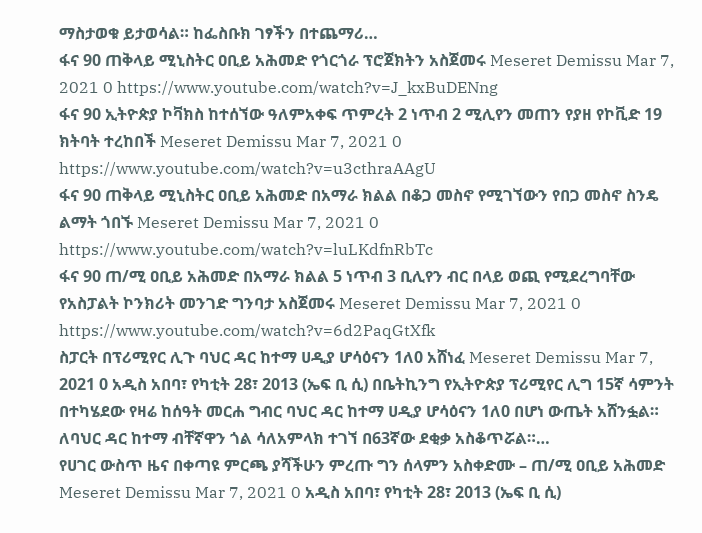ማስታወቁ ይታወሳል። ከፌስቡክ ገፃችን በተጨማሪ…
ፋና 90 ጠቅላይ ሚኒስትር ዐቢይ አሕመድ የጎርጎራ ፕሮጀክትን አስጀመሩ Meseret Demissu Mar 7, 2021 0 https://www.youtube.com/watch?v=J_kxBuDENng
ፋና 90 ኢትዮጵያ ኮቫክስ ከተሰኘው ዓለምአቀፍ ጥምረት 2 ነጥብ 2 ሚሊየን መጠን የያዘ የኮቪድ 19 ክትባት ተረከበች Meseret Demissu Mar 7, 2021 0 https://www.youtube.com/watch?v=u3cthraAAgU
ፋና 90 ጠቅላይ ሚኒስትር ዐቢይ አሕመድ በአማራ ክልል በቆጋ መስኖ የሚገኘውን የበጋ መስኖ ስንዴ ልማት ጎበኙ Meseret Demissu Mar 7, 2021 0 https://www.youtube.com/watch?v=luLKdfnRbTc
ፋና 90 ጠ/ሚ ዐቢይ አሕመድ በአማራ ክልል 5 ነጥብ 3 ቢሊየን ብር በላይ ወጪ የሚደረግባቸው የአስፓልት ኮንክሪት መንገድ ግንባታ አስጀመሩ Meseret Demissu Mar 7, 2021 0 https://www.youtube.com/watch?v=6d2PaqGtXfk
ስፓርት በፕሪሚየር ሊጉ ባህር ዳር ከተማ ሀዲያ ሆሳዕናን 1ለ0 አሸነፈ Meseret Demissu Mar 7, 2021 0 አዲስ አበባ፣ የካቲት 28፣ 2013 (ኤፍ ቢ ሲ) በቤትኪንግ የኢትዮጵያ ፕሪሚየር ሊግ 15ኛ ሳምንት በተካሄደው የዛሬ ከሰዓት መርሐ ግብር ባህር ዳር ከተማ ሀዲያ ሆሳዕናን 1ለ0 በሆነ ውጤት አሸንፏል። ለባህር ዳር ከተማ ብቸኛዋን ጎል ሳለአምላክ ተገኘ በ63ኛው ደቂቃ አስቆጥሯል።…
የሀገር ውስጥ ዜና በቀጣዩ ምርጫ ያሻችሁን ምረጡ ግን ሰላምን አስቀድሙ – ጠ/ሚ ዐቢይ አሕመድ Meseret Demissu Mar 7, 2021 0 አዲስ አበባ፣ የካቲት 28፣ 2013 (ኤፍ ቢ ሲ)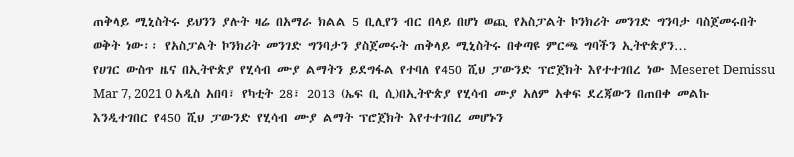ጠቅላይ ሚኒስትሩ ይህንን ያሉት ዛሬ በአማራ ክልል 5 ቢሊየን ብር በላይ በሆነ ወጪ የአስፓልት ኮንክሪት መንገድ ግንባታ ባስጀመሩበት ወቅት ነው፡፡ የአስፓልት ኮንክሪት መንገድ ግንባታን ያስጀመሩት ጠቅላይ ሚኒስትሩ በቀጣዩ ምርጫ ግባችን ኢትዮጵያን…
የሀገር ውስጥ ዜና በኢትዮጵያ የሂሳብ ሙያ ልማትን ይደግፋል የተባለ የ450 ሺህ ፓውንድ ፕሮጀክት እየተተገበረ ነው Meseret Demissu Mar 7, 2021 0 አዲስ አበባ፣ የካቲት 28፣ 2013 (ኤፍ ቢ ሲ)በኢትዮጵያ የሂሳብ ሙያ አለም አቀፍ ደረጃውን በጠበቀ መልኩ እንዲተገበር የ450 ሺህ ፓውንድ የሂሳብ ሙያ ልማት ፕሮጀክት እየተተገበረ መሆኑን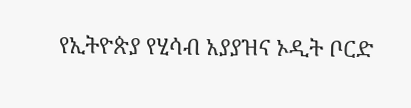የኢትዮጵያ የሂሳብ አያያዝና ኦዲት ቦርድ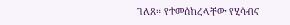ገለጸ። የተመሰከረላቸው የሂሳብና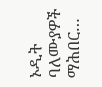ኦዲት ባለሙያዎች ማሕበር…